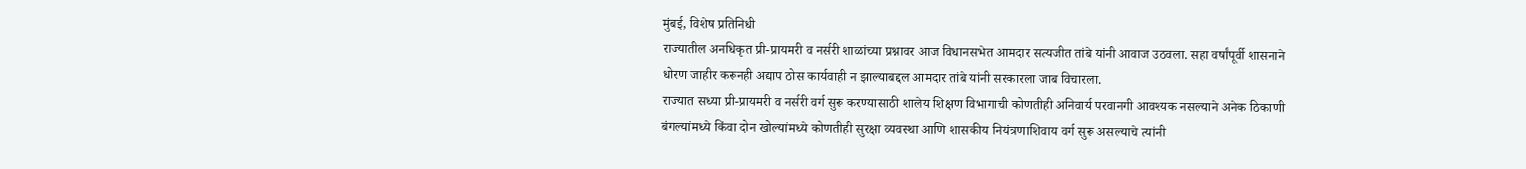मुंबई, विशेष प्रतिनिधी
राज्यातील अनधिकृत प्री-प्रायमरी व नर्सरी शाळांच्या प्रश्नावर आज विधानसभेत आमदार सत्यजीत तांबे यांनी आवाज उठवला. सहा वर्षांपूर्वी शासनाने धोरण जाहीर करूनही अद्याप ठोस कार्यवाही न झाल्याबद्दल आमदार तांबे यांनी सरकारला जाब विचारला.
राज्यात सध्या प्री-प्रायमरी व नर्सरी वर्ग सुरू करण्यासाठी शालेय शिक्षण विभागाची कोणतीही अनिवार्य परवानगी आवश्यक नसल्याने अनेक ठिकाणी बंगल्यांमध्ये किंवा दोन खोल्यांमध्ये कोणतीही सुरक्षा व्यवस्था आणि शासकीय नियंत्रणाशिवाय वर्ग सुरू असल्याचे त्यांनी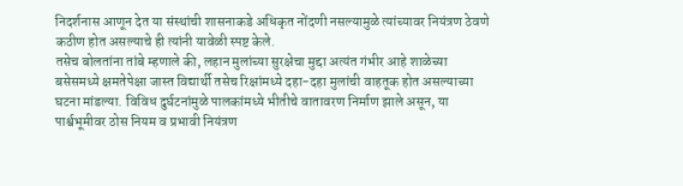निदर्शनास आणून देत या संस्थांची शासनाकडे अधिकृत नोंदणी नसल्यामुळे त्यांच्यावर नियंत्रण ठेवणे कठीण होत असल्याचे ही त्यांनी यावेळी स्पष्ट केले.
तसेच बोलतांना तांबे म्हणाले की, लहान मुलांच्या सुरक्षेचा मुद्दा अत्यंत गंभीर आहे शाळेच्या बसेसमध्ये क्षमतेपेक्षा जास्त विद्यार्थी तसेच रिक्षांमध्ये दहा-दहा मुलांची वाहतूक होत असल्याच्या घटना मांडल्या. विविध दुर्घटनांमुळे पालकांमध्ये भीतीचे वातावरण निर्माण झाले असून, या पार्श्वभूमीवर ठोस नियम व प्रभावी नियंत्रण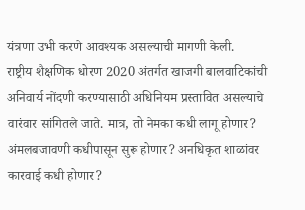यंत्रणा उभी करणे आवश्यक असल्याची मागणी केली.
राष्ट्रीय शैक्षणिक धोरण 2020 अंतर्गत खाजगी बालवाटिकांची अनिवार्य नोंदणी करण्यासाठी अधिनियम प्रस्तावित असल्याचे वारंवार सांगितले जाते. मात्र, तो नेमका कधी लागू होणार? अंमलबजावणी कधीपासून सुरू होणार? अनधिकृत शाळांवर कारवाई कधी होणार?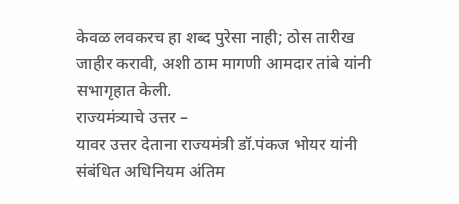केवळ लवकरच हा शब्द पुरेसा नाही; ठोस तारीख जाहीर करावी, अशी ठाम मागणी आमदार तांबे यांनी सभागृहात केली.
राज्यमंत्र्याचे उत्तर –
यावर उत्तर देताना राज्यमंत्री डॉ.पंकज भोयर यांनी संबंधित अधिनियम अंतिम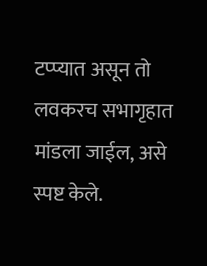टप्प्यात असून तो लवकरच सभागृहात मांडला जाईल, असे स्पष्ट केले.